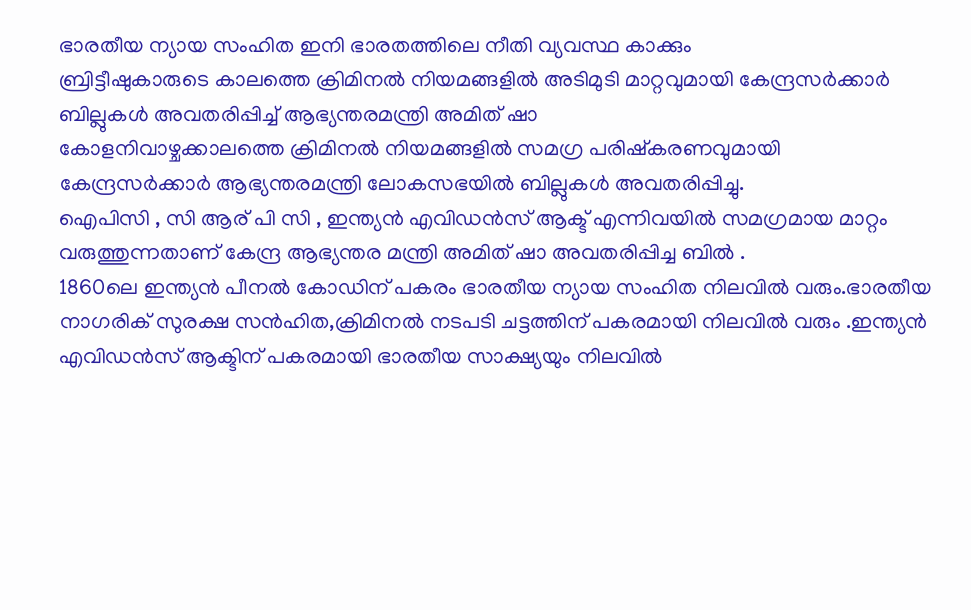ഭാരതീയ ന്യായ സംഹിത ഇനി ഭാരതത്തിലെ നീതി വ്യവസ്ഥ കാക്കും
ബ്രിട്ടീഷുകാരുടെ കാലത്തെ ക്രിമിനൽ നിയമങ്ങളിൽ അടിമുടി മാറ്റവുമായി കേന്ദ്രസർക്കാർ ബില്ലുകൾ അവതരിപ്പിച്ച് ആഭ്യന്തരമന്ത്രി അമിത് ഷാ
കോളനിവാഴ്ചക്കാലത്തെ ക്രിമിനൽ നിയമങ്ങളിൽ സമഗ്ര പരിഷ്കരണവുമായി കേന്ദ്രസർക്കാർ ആഭ്യന്തരമന്ത്രി ലോകസഭയിൽ ബില്ലുകൾ അവതരിപ്പിച്ചു.
ഐപിസി , സി ആര് പി സി , ഇന്ത്യൻ എവിഡൻസ് ആക്ട് എന്നിവയിൽ സമഗ്രമായ മാറ്റം വരുത്തുന്നതാണ് കേന്ദ്ര ആഭ്യന്തര മന്ത്രി അമിത് ഷാ അവതരിപ്പിച്ച ബിൽ .
1860ലെ ഇന്ത്യൻ പീനൽ കോഡിന് പകരം ഭാരതീയ ന്യായ സംഹിത നിലവിൽ വരും.ഭാരതീയ നാഗരിക് സുരക്ഷ സൻഹിത,ക്രിമിനൽ നടപടി ചട്ടത്തിന് പകരമായി നിലവിൽ വരും .ഇന്ത്യൻ എവിഡൻസ് ആക്ടിന് പകരമായി ഭാരതീയ സാക്ഷ്യയും നിലവിൽ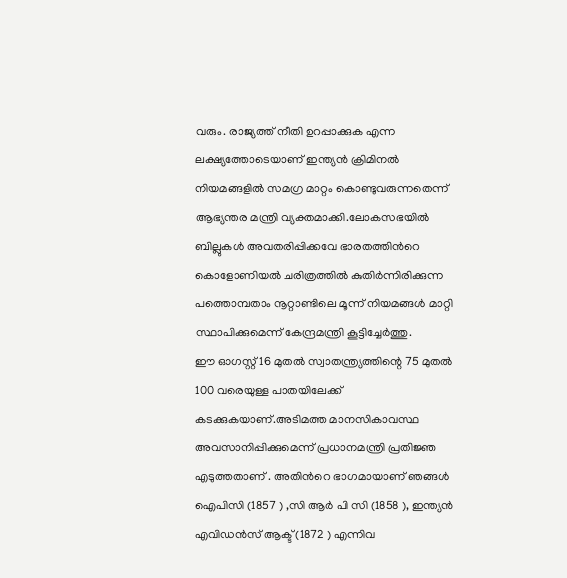വരും. രാജ്യത്ത് നീതി ഉറപ്പാക്കുക എന്ന ലക്ഷ്യത്തോടെയാണ് ഇന്ത്യൻ ക്രിമിനൽ നിയമങ്ങളിൽ സമഗ്ര മാറ്റം കൊണ്ടുവരുന്നതെന്ന് ആഭ്യന്തര മന്ത്രി വ്യക്തമാക്കി.ലോകസഭയിൽ ബില്ലുകൾ അവതരിപ്പിക്കവേ ഭാരതത്തിൻറെ കൊളോണിയൽ ചരിത്രത്തിൽ കുതിർന്നിരിക്കുന്ന പത്തൊമ്പതാം നൂറ്റാണ്ടിലെ മൂന്ന് നിയമങ്ങൾ മാറ്റി സ്ഥാപിക്കുമെന്ന് കേന്ദ്രമന്ത്രി കൂട്ടിച്ചേർത്തു.
ഈ ഓഗസ്റ്റ് 16 മുതൽ സ്വാതന്ത്ര്യത്തിന്റെ 75 മുതൽ 100 വരെയുള്ള പാതയിലേക്ക് കടക്കുകയാണ്.അടിമത്ത മാനസികാവസ്ഥ അവസാനിപ്പിക്കുമെന്ന് പ്രധാനമന്ത്രി പ്രതിജ്ഞ എടുത്തതാണ് . അതിൻറെ ഭാഗമായാണ് ഞങ്ങൾ ഐപിസി (1857 ) ,സി ആർ പി സി (1858 ), ഇന്ത്യൻ എവിഡൻസ് ആക്ട് (1872 ) എന്നിവ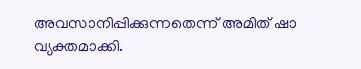അവസാനിപ്പിക്കുന്നതെന്ന് അമിത് ഷാ വ്യക്തമാക്കി.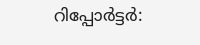റിപ്പോർട്ടർ: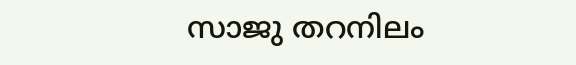സാജു തറനിലം